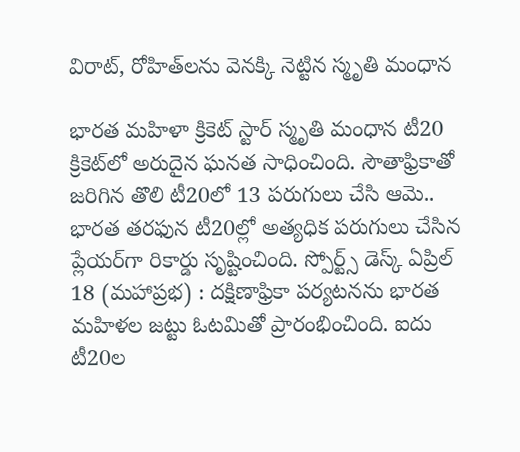విరాట్, రోహిత్‌లను వెనక్కి నెట్టిన స్మృతి మంధాన

భారత మహిళా క్రికెట్‌ స్టార్‌ స్మృతి మంధాన టీ20 క్రికెట్‌లో అరుదైన ఘనత సాధించింది. సౌతాఫ్రికాతో జరిగిన తొలి టీ20లో 13 పరుగులు చేసి ఆమె.. భారత తరఫున టీ20ల్లో అత్యధిక పరుగులు చేసిన ప్లేయర్‌గా రికార్డు సృష్టించింది. స్పోర్ట్స్ డెస్క్ ఏప్రిల్ 18 (మహాప్రభ) : దక్షిణాఫ్రికా పర్యటనను భారత మహిళల జట్టు ఓటమితో ప్రారంభించింది. ఐదు టీ20ల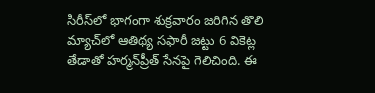సిరీస్‌లో భాగంగా శుక్రవారం జరిగిన తొలి మ్యాచ్‌లో ఆతిథ్య సఫారీ జట్టు 6 వికెట్ల తేడాతో హర్మన్‌ప్రీత్‌ సేనపై గెలిచింది. ఈ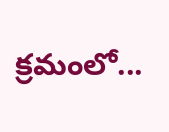క్రమంలో...